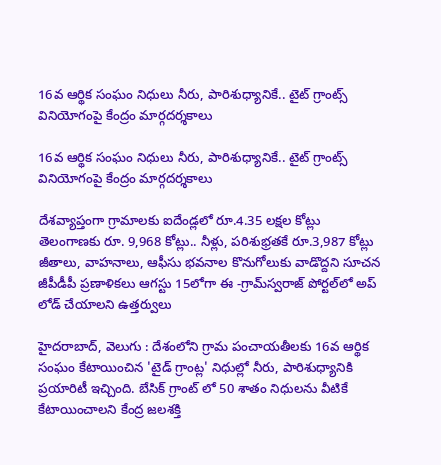16వ ఆర్థిక సంఘం నిధులు నీరు, పారిశుధ్యానికే.. టైట్ గ్రాంట్స్ వినియోగంపై కేంద్రం మార్గదర్శకాలు

16వ ఆర్థిక సంఘం నిధులు నీరు, పారిశుధ్యానికే.. టైట్ గ్రాంట్స్ వినియోగంపై కేంద్రం మార్గదర్శకాలు

దేశవ్యాప్తంగా గ్రామాలకు ఐదేండ్లలో రూ.4.35 లక్షల కోట్లు
తెలంగాణకు రూ. 9,968 కోట్లు.. నీళ్లు, పరిశుభ్రతకే రూ.3,987 కోట్లు
జీతాలు, వాహనాలు, ఆఫీసు భవనాల కొనుగోలుకు వాడొద్దని సూచన
జీపీడీపీ ప్రణాళికలు ఆగస్టు 15లోగా ఈ -గ్రామ్‌‌‌‌స్వరాజ్ పోర్టల్‌‌‌‌లో అప్ లోడ్ చేయాలని ఉత్తర్వులు

హైదరాబాద్, వెలుగు : దేశంలోని గ్రామ పంచాయతీలకు 16వ ఆర్థిక సంఘం కేటాయించిన 'టైడ్ గ్రాంట్ల' నిధుల్లో నీరు, పారిశుధ్యానికి ప్రయారిటీ ఇచ్చింది. బేసిక్ గ్రాంట్ లో 50 శాతం నిధులను వీటికే కేటాయించాలని కేంద్ర జలశక్తి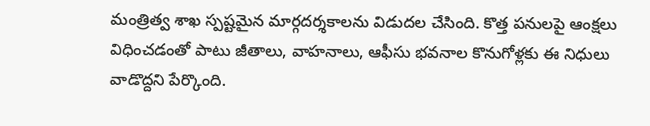మంత్రిత్వ శాఖ స్పష్టమైన మార్గదర్శకాలను విడుదల చేసింది. కొత్త పనులపై ఆంక్షలు విధించడంతో పాటు జీతాలు, వాహనాలు, ఆఫీసు భవనాల కొనుగోళ్లకు ఈ నిధులు వాడొద్దని పేర్కొంది.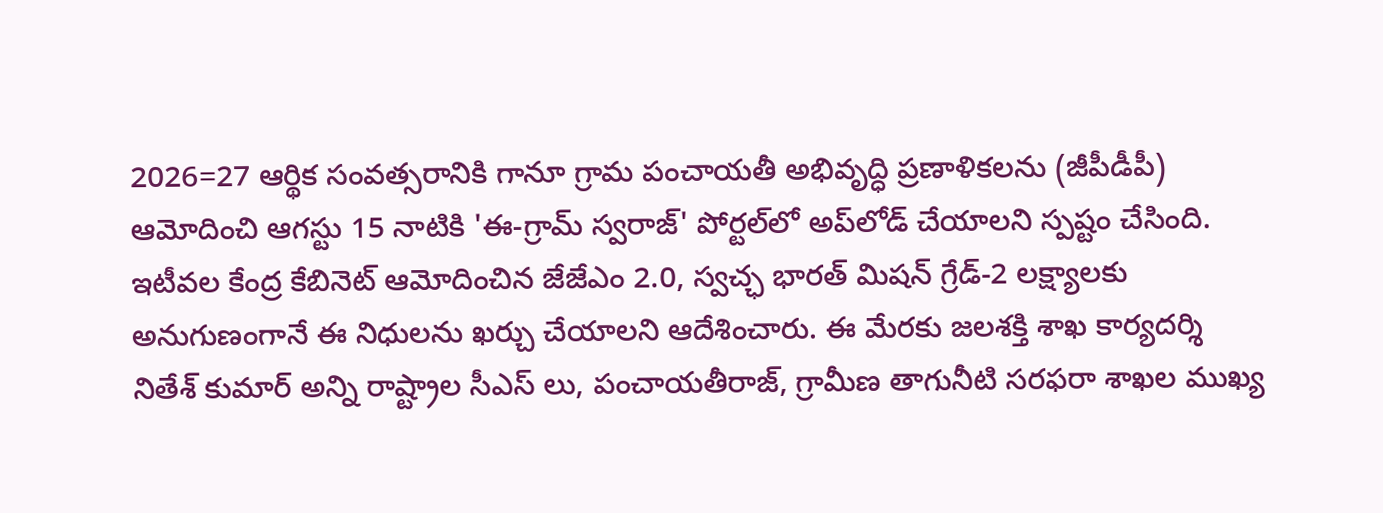2026=27 ఆర్థిక సంవత్సరానికి గానూ గ్రామ పంచాయతీ అభివృద్ధి ప్రణాళికలను (జీపీడీపీ) ఆమోదించి ఆగస్టు 15 నాటికి 'ఈ-గ్రామ్‌‌‌‌ స్వరాజ్' పోర్టల్‌‌‌‌లో అప్‌‌‌‌లోడ్ చేయాలని స్పష్టం చేసింది. ఇటీవల కేంద్ర కేబినెట్ ఆమోదించిన జేజేఎం 2.0, స్వచ్ఛ భారత్ మిషన్ గ్రేడ్-2 లక్ష్యాలకు అనుగుణంగానే ఈ నిధులను ఖర్చు చేయాలని ఆదేశించారు. ఈ మేరకు జలశక్తి శాఖ కార్యదర్శి నితేశ్ కుమార్ అన్ని రాష్ట్రాల సీఎస్ లు, పంచాయతీరాజ్, గ్రామీణ తాగునీటి సరఫరా శాఖల ముఖ్య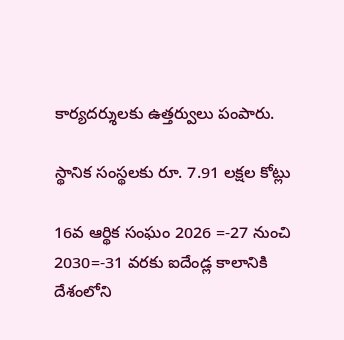కార్యదర్శులకు ఉత్తర్వులు పంపారు.

స్థానిక సంస్థలకు రూ. 7.91 లక్షల కోట్లు

16వ ఆర్థిక సంఘం 2026 =-27 నుంచి 2030=-31 వరకు ఐదేండ్ల కాలానికి దేశంలోని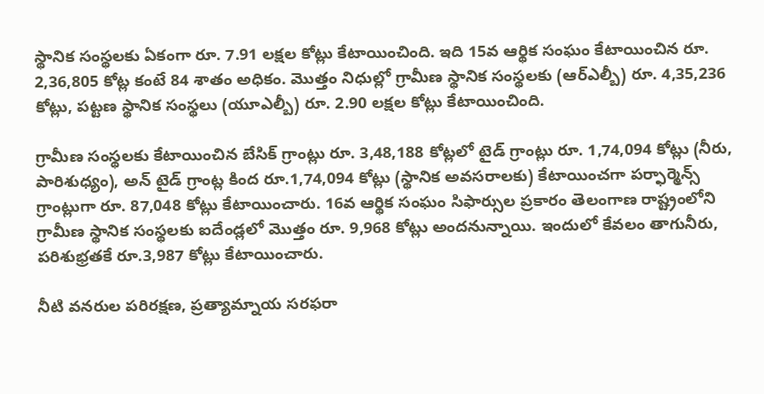స్థానిక సంస్థలకు ఏకంగా రూ. 7.91 లక్షల కోట్లు కేటాయించింది. ఇది 15వ ఆర్థిక సంఘం కేటాయించిన రూ. 2,36,805 కోట్ల కంటే 84 శాతం అధికం. మొత్తం నిధుల్లో గ్రామీణ స్థానిక సంస్థలకు (ఆర్ఎల్బీ) రూ. 4,35,236 కోట్లు, పట్టణ స్థానిక సంస్థలు (యూఎల్బీ) రూ. 2.90 లక్షల కోట్లు కేటాయించింది.

గ్రామీణ సంస్థలకు కేటాయించిన బేసిక్ గ్రాంట్లు రూ. 3,48,188 కోట్లలో టైడ్ గ్రాంట్లు రూ. 1,74,094 కోట్లు (నీరు, పారిశుధ్యం), అన్ టైడ్ గ్రాంట్ల కింద రూ.1,74,094 కోట్లు (స్థానిక అవసరాలకు) కేటాయించగా పర్ఫార్మెన్స్ గ్రాంట్లుగా రూ. 87,048 కోట్లు కేటాయించారు. 16వ ఆర్థిక సంఘం సిఫార్సుల ప్రకారం తెలంగాణ రాష్ట్రంలోని గ్రామీణ స్థానిక సంస్థలకు ఐదేండ్లలో మొత్తం రూ. 9,968 కోట్లు అందనున్నాయి. ఇందులో కేవలం తాగునీరు, పరిశుభ్రతకే రూ.3,987 కోట్లు కేటాయించారు.

నీటి వనరుల పరిరక్షణ, ప్రత్యామ్నాయ సరఫరా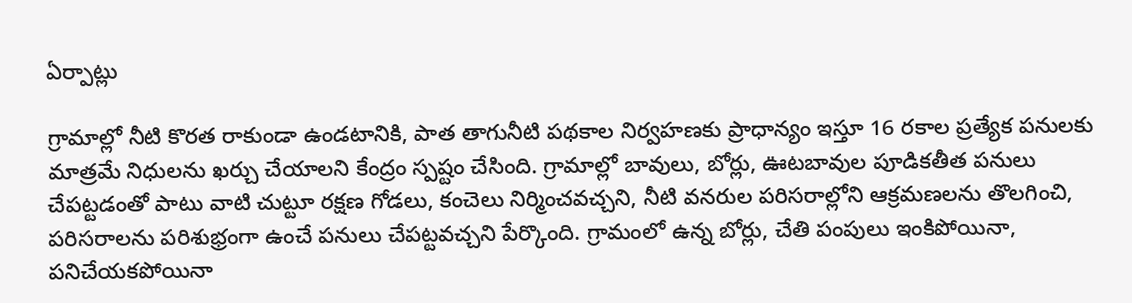ఏర్పాట్లు

గ్రామాల్లో నీటి కొరత రాకుండా ఉండటానికి, పాత తాగునీటి పథకాల నిర్వహణకు ప్రాధాన్యం ఇస్తూ 16 రకాల ప్రత్యేక పనులకు మాత్రమే నిధులను ఖర్చు చేయాలని కేంద్రం స్పష్టం చేసింది. గ్రామాల్లో బావులు, బోర్లు, ఊటబావుల పూడికతీత పనులు చేపట్టడంతో పాటు వాటి చుట్టూ రక్షణ గోడలు, కంచెలు నిర్మించవచ్చని, నీటి వనరుల పరిసరాల్లోని ఆక్రమణలను తొలగించి, పరిసరాలను పరిశుభ్రంగా ఉంచే పనులు చేపట్టవచ్చని పేర్కొంది. గ్రామంలో ఉన్న బోర్లు, చేతి పంపులు ఇంకిపోయినా, పనిచేయకపోయినా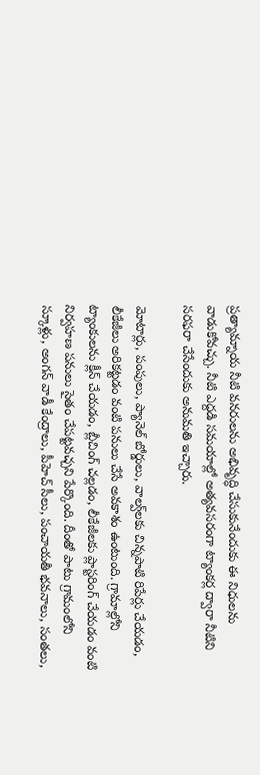ప్రత్యామ్నాయ నీటి వనరులను అభివృద్ధి చేసుకునేందుకు ఈ నిధులను వాడుకోవచ్చు. నీటి ఎద్దడి సమయాల్లో అత్యవసరంగా ట్యాంకర్ల ద్వారా నీటిని సరఫరా చేసేందుకు అనుమతి ఇచ్చారు.

మోటార్లు, పంపులు, ప్యానెల్ బోర్డులు, వాల్వ్‌‌‌‌లకు చిన్నపాటి రిపేర్లు చేయడం, లీకేజీలు అరికట్టడం వంటి పనులు చేసే అవకాశం ఉంటుంది. గ్రామాల్లోని ట్యాంకులను క్లీన్ చేయడం, బ్లీచింగ్ చల్లడం, లీకేజీలకు ప్లాస్టరింగ్ చేయడం వంటి నిర్వహణ పనులు సైతం చేపట్టవచ్చని పేర్కొంది. దీంతో పాటు గ్రామంలోని స్కూళ్లు, అంగన్ వాడీ కేంద్రాలు, పీహెచ్ సీలు, పంచాయతీ భవనాలు, సంతలు,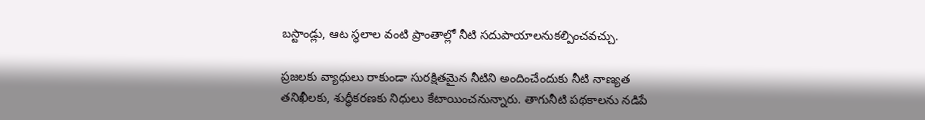బస్టాండ్లు, ఆట స్థలాల వంటి ప్రాంతాల్లో నీటి సదుపాయాలనుకల్పించవచ్చు.

ప్రజలకు వ్యాధులు రాకుండా సురక్షితమైన నీటిని అందించేందుకు నీటి నాణ్యత తనిఖీలకు, శుద్ధీకరణకు నిధులు కేటాయించనున్నారు. తాగునీటి పథకాలను నడిపే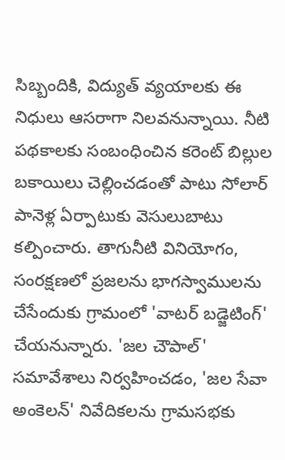సిబ్బందికి, విద్యుత్ వ్యయాలకు ఈ నిధులు ఆసరాగా నిలవనున్నాయి. నీటి పథకాలకు సంబంధించిన కరెంట్ బిల్లుల బకాయిలు చెల్లించడంతో పాటు సోలార్ పానెళ్ల ఏర్పాటుకు వెసులుబాటు కల్పించారు. తాగునీటి వినియోగం, సంరక్షణలో ప్రజలను భాగస్వాములను చేసేందుకు గ్రామంలో 'వాటర్ బడ్జెటింగ్' చేయనున్నారు. 'జల చౌపాల్' సమావేశాలు నిర్వహించడం, 'జల సేవా అంకెలన్' నివేదికలను గ్రామసభకు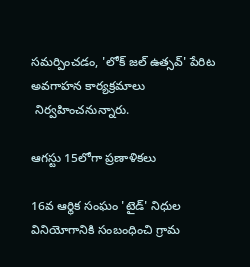సమర్పించడం, 'లోక్ జల్ ఉత్సవ్' పేరిట అవగాహన కార్యక్రమాలు
 నిర్వహించనున్నారు.

ఆగస్టు 15లోగా ప్రణాళికలు

16వ ఆర్థిక సంఘం 'టైడ్' నిధుల వినియోగానికి సంబంధించి గ్రామ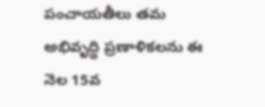పంచాయతీలు తమ అభివృద్ధి ప్రణాళికలను ఈ నెల 15వ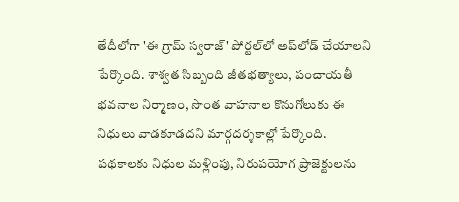తేదీలోగా 'ఈ గ్రామ్‌‌‌‌ స్వరాజ్' పోర్టల్‌‌‌‌లో అప్‌‌‌‌లోడ్ చేయాలని పేర్కొంది. శాశ్వత సిబ్బంది జీతభత్యాలు, పంచాయతీ భవనాల నిర్మాణం, సొంత వాహనాల కొనుగోలుకు ఈ నిధులు వాడకూడదని మార్గదర్శకాల్లో పేర్కొంది. పథకాలకు నిధుల మళ్లింపు, నిరుపయోగ ప్రాజెక్టులను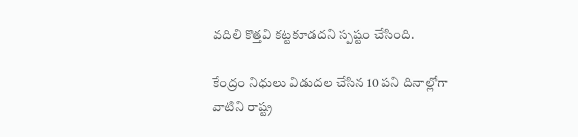వదిలి కొత్తవి కట్టకూడదని స్పష్టం చేసింది.

కేంద్రం నిధులు విడుదల చేసిన 10 పని దినాల్లోగా వాటిని రాష్ట్ర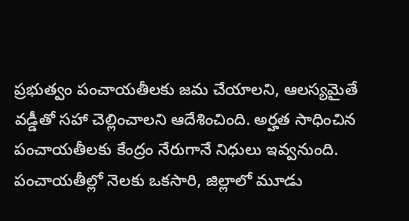ప్రభుత్వం పంచాయతీలకు జమ చేయాలని, ఆలస్యమైతే వడ్డీతో సహా చెల్లించాలని ఆదేశించింది. అర్హత సాధించిన పంచాయతీలకు కేంద్రం నేరుగానే నిధులు ఇవ్వనుంది. పంచాయతీల్లో నెలకు ఒకసారి, జిల్లాలో మూడు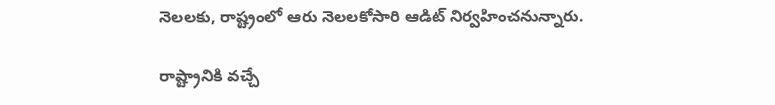నెలలకు, రాష్ట్రంలో ఆరు నెలలకోసారి ఆడిట్ నిర్వహించనున్నారు.

రాష్ట్రానికి వచ్చే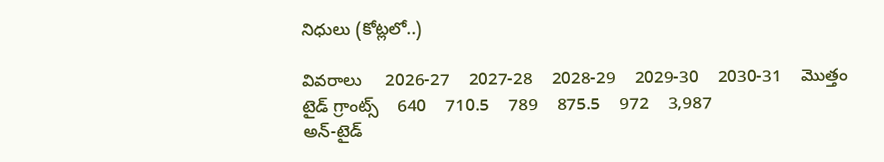నిధులు (కోట్లలో..)

వివరాలు     2026-27    2027-28    2028-29    2029-30    2030-31    మొత్తం
టైడ్ గ్రాంట్స్    640    710.5    789    875.5    972    3,987
అన్-టైడ్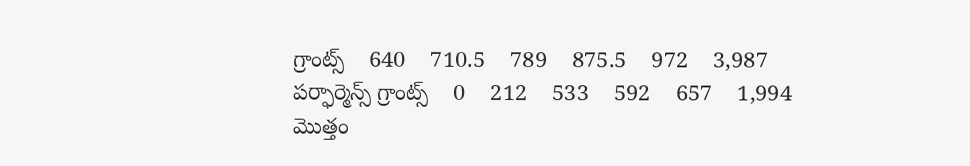గ్రాంట్స్    640    710.5    789    875.5    972    3,987
పర్ఫార్మెన్స్ గ్రాంట్స్    0    212    533    592    657    1,994
మొత్తం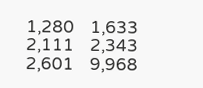1,280    1,633    2,111    2,343    2,601    9,968